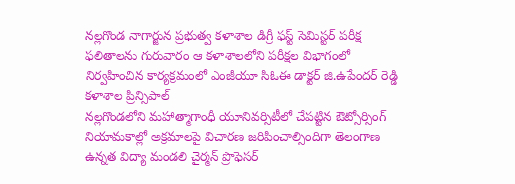నల్లగొండ నాగార్జున ప్రభుత్వ కళాశాల డిగ్రీ ఫస్ట్ సెమిస్టర్ పరీక్ష ఫలితాలను గురువారం ఆ కళాశాలలోని పరీక్షల విభాగంలో నిర్వహించిన కార్యక్రమంలో ఎంజీయూ సిఓఈ డాక్టర్ జి.ఉపేందర్ రెడ్డి కళాశాల ప్రిన్సిపాల్
నల్లగొండలోని మహాత్మాగాంధీ యూనివర్సిటీలో చేపట్టిన ఔట్సోర్సింగ్ నియామకాల్లో అక్రమాలపై విచారణ జరిపించాల్సిందిగా తెలంగాణ ఉన్నత విద్యా మండలి చైర్మన్ ప్రొఫెసర్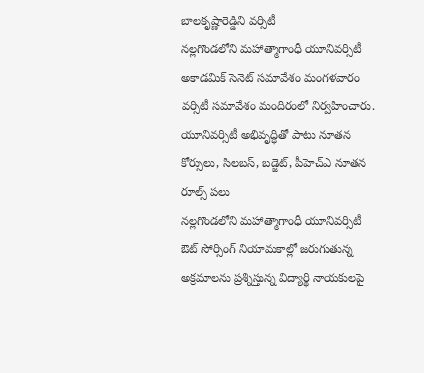బాలకృష్ణారెడ్డిని వర్సిటీ
నల్లగొండలోని మహాత్మాగాంధీ యూనివర్సిటీ అకాడమిక్ సెనెట్ సమావేశం మంగళవారం వర్సిటీ సమావేశం మందిరంలో నిర్వహించారు. యూనివర్సిటీ అభివృద్ధితో పాటు నూతన కోర్సులు, సిలబస్, బడ్జెట్, పీహెచ్ఎ నూతన రూల్స్ పలు
నల్లగొండలోని మహాత్మాగాంధీ యూనివర్సిటీ ఔట్ సోర్సింగ్ నియామకాల్లో జరుగుతున్న అక్రమాలను ప్రశ్నిస్తున్న విద్యార్థి నాయకులపై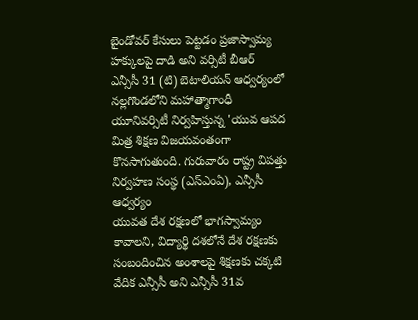బైండోవర్ కేసులు పెట్టడం ప్రజాస్వామ్య హక్కులపై దాడి అని వర్సిటీ బీఆర్
ఎన్సీసీ 31 (టి) బెటాలియన్ ఆధ్వర్యంలో నల్లగొండలోని మహాత్మాగాంధీ యూనివర్సిటీ నిర్వహిస్తున్న 'యువ ఆపద మిత్ర శిక్షణ విజయవంతంగా కొనసాగుతుంది. గురువారం రాష్ట్ర విపత్తు నిర్వహణ సంస్థ (ఎస్ఎంఏ), ఎన్సీసీ ఆధ్వర్యం
యువత దేశ రక్షణలో భాగస్వామ్యం కావాలని, విద్యార్థి దశలోనే దేశ రక్షణకు సంబందించిన అంశాలపై శిక్షణకు చక్కటి వేదిక ఎన్సీసీ అని ఎన్సీసీ 31వ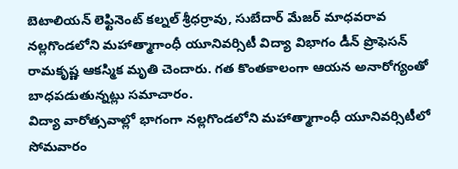బెటాలియన్ లెఫ్టినెంట్ కల్నల్ శ్రీధర్రావు, సుబేదార్ మేజర్ మాధవరావ
నల్లగొండలోని మహాత్మాగాంధీ యూనివర్సిటీ విద్యా విభాగం డీన్ ప్రొఫెసన్ రామకృష్ణ ఆకస్మిక మృతి చెందారు. గత కొంతకాలంగా ఆయన అనారోగ్యంతో బాధపడుతున్నట్లు సమాచారం.
విద్యా వారోత్సవాల్లో భాగంగా నల్లగొండలోని మహాత్మాగాంధీ యూనివర్సిటీలో సోమవారం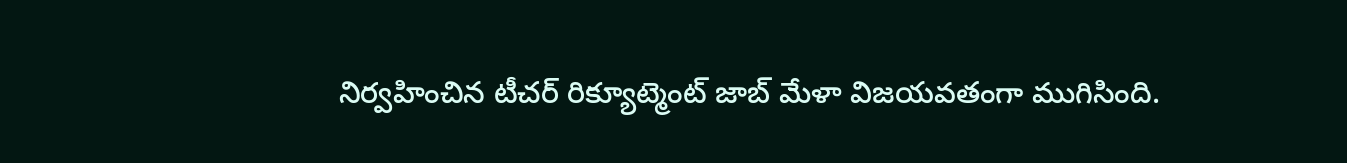నిర్వహించిన టీచర్ రిక్యూట్మెంట్ జాబ్ మేళా విజయవతంగా ముగిసింది.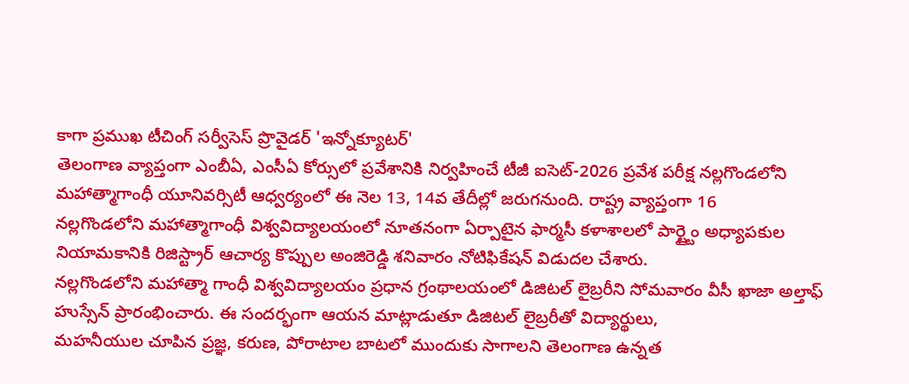కాగా ప్రముఖ టీచింగ్ సర్వీసెస్ ప్రొవైడర్ 'ఇన్నోక్యూటర్'
తెలంగాణ వ్యాప్తంగా ఎంబీఏ, ఎంసీఏ కోర్సులో ప్రవేశానికి నిర్వహించే టీజీ ఐసెట్-2026 ప్రవేశ పరీక్ష నల్లగొండలోని మహాత్మాగాంధీ యూనివర్సిటీ ఆధ్వర్యంలో ఈ నెల 13, 14వ తేదీల్లో జరుగనుంది. రాష్ట్ర వ్యాప్తంగా 16
నల్లగొండలోని మహాత్మాగాంధీ విశ్వవిద్యాలయంలో నూతనంగా ఏర్పాటైన ఫార్మసీ కళాశాలలో పార్ట్టైం అధ్యాపకుల నియామకానికి రిజిస్ట్రార్ ఆచార్య కొప్పుల అంజిరెడ్డి శనివారం నోటిఫికేషన్ విడుదల చేశారు.
నల్లగొండలోని మహాత్మా గాంధీ విశ్వవిద్యాలయం ప్రధాన గ్రంథాలయంలో డిజిటల్ లైబ్రరీని సోమవారం వీసీ ఖాజా అల్తాఫ్ హుస్సేన్ ప్రారంభించారు. ఈ సందర్భంగా ఆయన మాట్లాడుతూ డిజిటల్ లైబ్రరీతో విద్యార్థులు,
మహనీయుల చూపిన ప్రజ్ఞ, కరుణ, పోరాటాల బాటలో ముందుకు సాగాలని తెలంగాణ ఉన్నత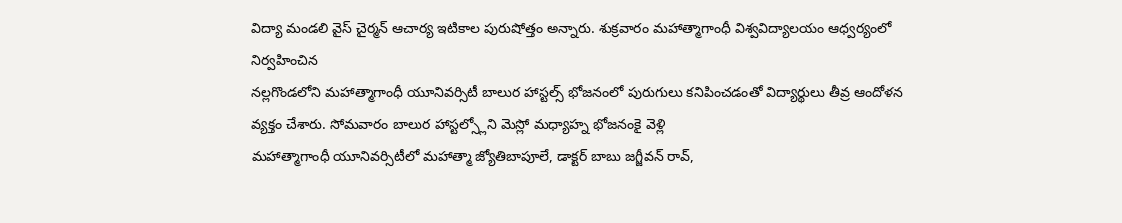విద్యా మండలి వైస్ చైర్మన్ ఆచార్య ఇటికాల పురుషోత్తం అన్నారు. శుక్రవారం మహాత్మాగాంధీ విశ్వవిద్యాలయం ఆధ్వర్యంలో నిర్వహించిన
నల్లగొండలోని మహాత్మాగాంధీ యూనివర్సిటీ బాలుర హాస్టల్స్ భోజనంలో పురుగులు కనిపించడంతో విద్యార్థులు తీవ్ర ఆందోళన వ్యక్తం చేశారు. సోమవారం బాలుర హాస్టల్స్లోని మెస్లో మధ్యాహ్న భోజనంకై వెళ్లి
మహాత్మాగాంధీ యూనివర్సిటీలో మహాత్మా జ్యోతిబాపూలే, డాక్టర్ బాబు జగ్జీవన్ రావ్,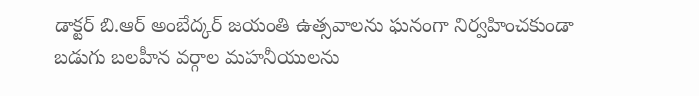డాక్టర్ బి.ఆర్ అంబేద్కర్ జయంతి ఉత్సవాలను ఘనంగా నిర్వహించకుండా బడుగు బలహీన వర్గాల మహనీయులను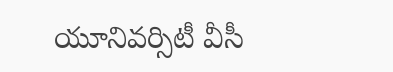యూనివర్సిటీ వీసీ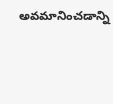అవమానించడాన్ని